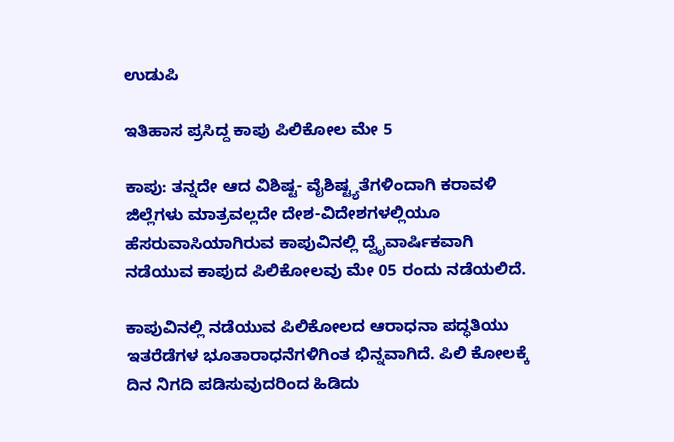ಉಡುಪಿ

ಇತಿಹಾಸ ಪ್ರಸಿದ್ದ ಕಾಪು ಪಿಲಿಕೋಲ ಮೇ 5

ಕಾಪು: ತನ್ನದೇ ಆದ ವಿಶಿಷ್ಟ- ವೈಶಿಷ್ಟ್ಯತೆಗಳಿಂದಾಗಿ ಕರಾವಳಿ ಜಿಲ್ಲೆಗಳು ಮಾತ್ರವಲ್ಲದೇ ದೇಶ-ವಿದೇಶಗಳಲ್ಲಿಯೂ ಹೆಸರುವಾಸಿಯಾಗಿರುವ ಕಾಪುವಿನಲ್ಲಿ ದ್ವೈವಾರ್ಷಿಕವಾಗಿ ನಡೆಯುವ ಕಾಪುದ ಪಿಲಿಕೋಲವು ಮೇ 05 ರಂದು ನಡೆಯಲಿದೆ.

ಕಾಪುವಿನಲ್ಲಿ ನಡೆಯುವ ಪಿಲಿಕೋಲದ ಆರಾಧನಾ ಪದ್ಧತಿಯು ಇತರೆಡೆಗಳ ಭೂತಾರಾಧನೆಗಳಿಗಿಂತ ಭಿನ್ನವಾಗಿದೆ. ಪಿಲಿ ಕೋಲಕ್ಕೆ ದಿನ ನಿಗದಿ ಪಡಿಸುವುದರಿಂದ ಹಿಡಿದು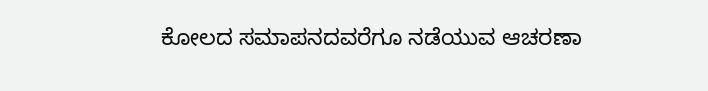ಕೋಲದ ಸಮಾಪನದವರೆಗೂ ನಡೆಯುವ ಆಚರಣಾ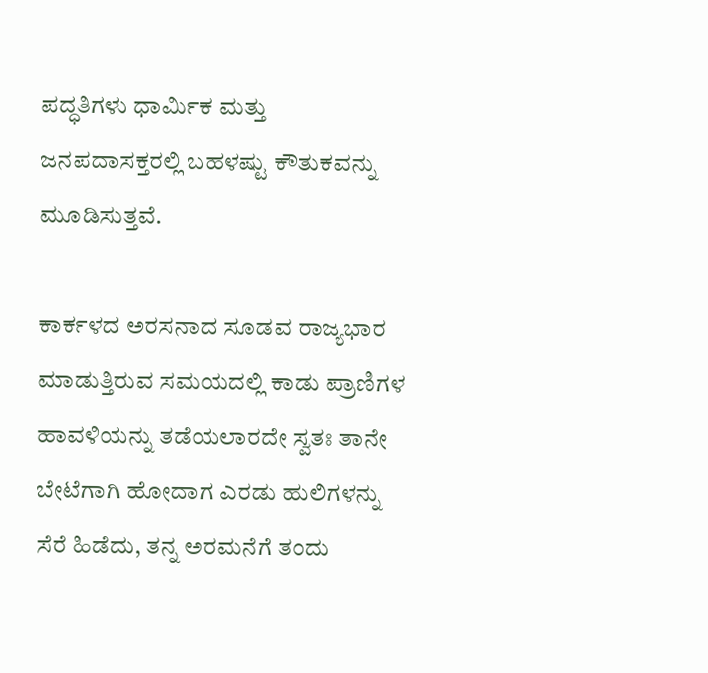ಪದ್ಧತಿಗಳು ಧಾರ್ಮಿಕ ಮತ್ತು ಜನಪದಾಸಕ್ತರಲ್ಲಿ ಬಹಳಷ್ಟು ಕೌತುಕವನ್ನು ಮೂಡಿಸುತ್ತವೆ.

ಕಾರ್ಕಳದ ಅರಸನಾದ ಸೂಡವ ರಾಜ್ಯಭಾರ ಮಾಡುತ್ತಿರುವ ಸಮಯದಲ್ಲಿ ಕಾಡು ಪ್ರಾಣಿಗಳ ಹಾವಳಿಯನ್ನು ತಡೆಯಲಾರದೇ ಸ್ವತಃ ತಾನೇ ಬೇಟೆಗಾಗಿ ಹೋದಾಗ ಎರಡು ಹುಲಿಗಳನ್ನು ಸೆರೆ ಹಿಡೆದು, ತನ್ನ ಅರಮನೆಗೆ ತಂದು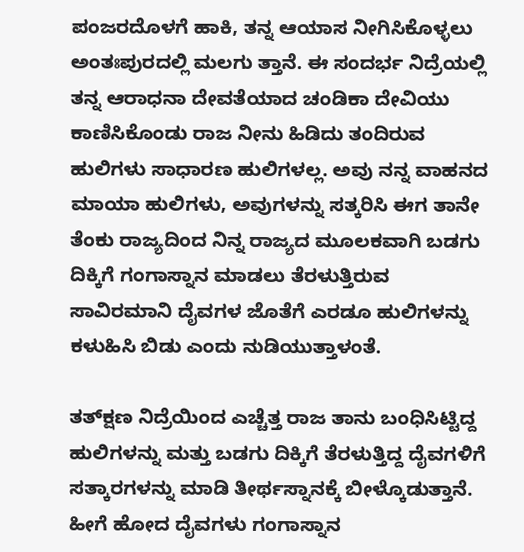ಪಂಜರದೊಳಗೆ ಹಾಕಿ, ತನ್ನ ಆಯಾಸ ನೀಗಿಸಿಕೊಳ್ಳಲು ಅಂತಃಪುರದಲ್ಲಿ ಮಲಗು ತ್ತಾನೆ. ಈ ಸಂದರ್ಭ ನಿದ್ರೆಯಲ್ಲಿ ತನ್ನ ಆರಾಧನಾ ದೇವತೆಯಾದ ಚಂಡಿಕಾ ದೇವಿಯು ಕಾಣಿಸಿಕೊಂಡು ರಾಜ ನೀನು ಹಿಡಿದು ತಂದಿರುವ ಹುಲಿಗಳು ಸಾಧಾರಣ ಹುಲಿಗಳಲ್ಲ. ಅವು ನನ್ನ ವಾಹನದ ಮಾಯಾ ಹುಲಿಗಳು, ಅವುಗಳನ್ನು ಸತ್ಕರಿಸಿ ಈಗ ತಾನೇ ತೆಂಕು ರಾಜ್ಯದಿಂದ ನಿನ್ನ ರಾಜ್ಯದ ಮೂಲಕವಾಗಿ ಬಡಗು ದಿಕ್ಕಿಗೆ ಗಂಗಾಸ್ನಾನ ಮಾಡಲು ತೆರಳುತ್ತಿರುವ ಸಾವಿರಮಾನಿ ದೈವಗಳ ಜೊತೆಗೆ ಎರಡೂ ಹುಲಿಗಳನ್ನು ಕಳುಹಿಸಿ ಬಿಡು ಎಂದು ನುಡಿಯುತ್ತಾಳಂತೆ.

ತತ್‌ಕ್ಷಣ ನಿದ್ರೆಯಿಂದ ಎಚ್ಚೆತ್ತ ರಾಜ ತಾನು ಬಂಧಿಸಿಟ್ಟಿದ್ದ ಹುಲಿಗಳನ್ನು ಮತ್ತು ಬಡಗು ದಿಕ್ಕಿಗೆ ತೆರಳುತ್ತಿದ್ದ ದೈವಗಳಿಗೆ ಸತ್ಕಾರಗಳನ್ನು ಮಾಡಿ ತೀರ್ಥಸ್ನಾನಕ್ಕೆ ಬೀಳ್ಕೊಡುತ್ತಾನೆ. ಹೀಗೆ ಹೋದ ದೈವಗಳು ಗಂಗಾಸ್ನಾನ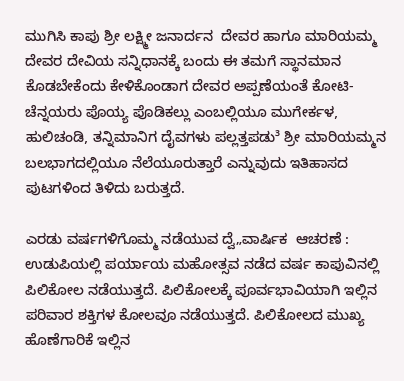ಮುಗಿಸಿ ಕಾಪು ಶ್ರೀ ಲಕ್ಷ್ಮೀ ಜನಾರ್ದನ  ದೇವರ ಹಾಗೂ ಮಾರಿಯಮ್ಮ ದೇವರ ದೇವಿಯ ಸನ್ನಿಧಾನಕ್ಕೆ ಬಂದು ಈ ತಮಗೆ ಸ್ಥಾನಮಾನ ಕೊಡಬೇಕೆಂದು ಕೇಳಿಕೊಂಡಾಗ ದೇವರ ಅಪ್ಪಣೆಯಂತೆ ಕೋಟಿ-ಚೆನ್ನಯರು ಪೊಯ್ಯ ಪೊಡಿಕಲ್ಲು ಎಂಬಲ್ಲಿಯೂ ಮುಗೇರ್ಕಳ, ಹುಲಿಚಂಡಿ, ತನ್ನಿಮಾನಿಗ ದೈವಗಳು ಪಲ್ಲತ್ತಪಡು³ ಶ್ರೀ ಮಾರಿಯಮ್ಮನ ಬಲಭಾಗದಲ್ಲಿಯೂ ನೆಲೆಯೂರುತ್ತಾರೆ ಎನ್ನುವುದು ಇತಿಹಾಸದ ಪುಟಗಳಿಂದ ತಿಳಿದು ಬರುತ್ತದೆ.

ಎರಡು ವರ್ಷಗಳಿಗೊಮ್ಮ ನಡೆಯುವ ದ್ವೆ„ವಾರ್ಷಿಕ  ಆಚರಣೆ : ಉಡುಪಿಯಲ್ಲಿ ಪರ್ಯಾಯ ಮಹೋತ್ಸವ ನಡೆದ ವರ್ಷ ಕಾಪುವಿನಲ್ಲಿ ಪಿಲಿಕೋಲ ನಡೆಯುತ್ತದೆ. ಪಿಲಿಕೋಲಕ್ಕೆ ಪೂರ್ವಭಾವಿಯಾಗಿ ಇಲ್ಲಿನ ಪರಿವಾರ ಶಕ್ತಿಗಳ ಕೋಲವೂ ನಡೆಯುತ್ತದೆ. ಪಿಲಿಕೋಲದ ಮುಖ್ಯ ಹೊಣೆಗಾರಿಕೆ ಇಲ್ಲಿನ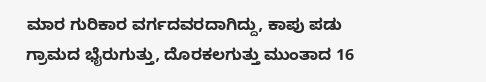ಮಾರ ಗುರಿಕಾರ ವರ್ಗದವರದಾಗಿದ್ದು, ಕಾಪು ಪಡು ಗ್ರಾಮದ ಭೈರುಗುತ್ತು, ದೊರಕಲಗುತ್ತು ಮುಂತಾದ 16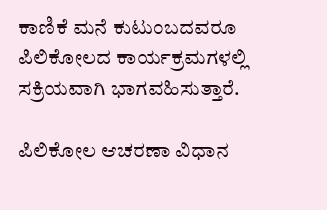ಕಾಣಿಕೆ ಮನೆ ಕುಟುಂಬದವರೂ ಪಿಲಿಕೋಲದ ಕಾರ್ಯಕ್ರಮಗಳಲ್ಲಿ ಸಕ್ರಿಯವಾಗಿ ಭಾಗವಹಿಸುತ್ತಾರೆ.

ಪಿಲಿಕೋಲ ಆಚರಣಾ ವಿಧಾನ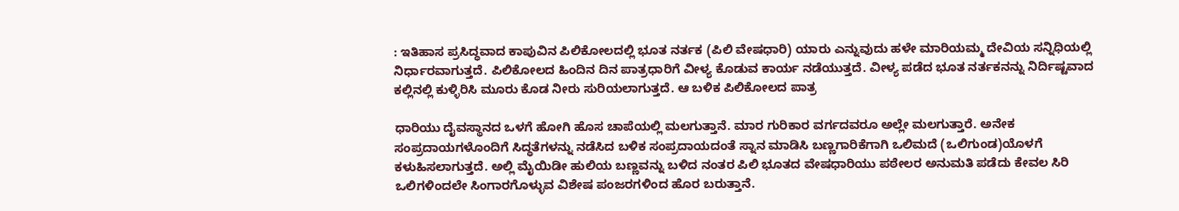: ಇತಿಹಾಸ ಪ್ರಸಿದ್ಧವಾದ ಕಾಪುವಿನ ಪಿಲಿಕೋಲದಲ್ಲಿ ಭೂತ ನರ್ತಕ (ಪಿಲಿ ವೇಷಧಾರಿ) ಯಾರು ಎನ್ನುವುದು ಹಳೇ ಮಾರಿಯಮ್ಮ ದೇವಿಯ ಸನ್ನಿಧಿಯಲ್ಲಿ ನಿರ್ಧಾರವಾಗುತ್ತದೆ. ಪಿಲಿಕೋಲದ ಹಿಂದಿನ ದಿನ ಪಾತ್ರಧಾರಿಗೆ ವೀಳ್ಯ ಕೊಡುವ ಕಾರ್ಯ ನಡೆಯುತ್ತದೆ. ವೀಳ್ಯ ಪಡೆದ ಭೂತ ನರ್ತಕನನ್ನು ನಿರ್ದಿಷ್ಟವಾದ ಕಲ್ಲಿನಲ್ಲಿ ಕುಳ್ಳಿರಿಸಿ ಮೂರು ಕೊಡ ನೀರು ಸುರಿಯಲಾಗುತ್ತದೆ. ಆ ಬಳಿಕ ಪಿಲಿಕೋಲದ ಪಾತ್ರ

ಧಾರಿಯು ದೈವಸ್ಥಾನದ ಒಳಗೆ ಹೋಗಿ ಹೊಸ ಚಾಪೆಯಲ್ಲಿ ಮಲಗುತ್ತಾನೆ. ಮಾರ ಗುರಿಕಾರ ವರ್ಗದವರೂ ಅಲ್ಲೇ ಮಲಗುತ್ತಾರೆ. ಅನೇಕ ಸಂಪ್ರದಾಯಗಳೊಂದಿಗೆ ಸಿದ್ಧತೆಗಳನ್ನು ನಡೆಸಿದ ಬಳಿಕ ಸಂಪ್ರದಾಯದಂತೆ ಸ್ನಾನ ಮಾಡಿಸಿ ಬಣ್ಣಗಾರಿಕೆಗಾಗಿ ಒಲಿಮದೆ (ಒಲಿಗುಂಡ)ಯೊಳಗೆ ಕಳುಹಿಸಲಾಗುತ್ತದೆ. ಅಲ್ಲಿ ಮೈಯಿಡೀ ಹುಲಿಯ ಬಣ್ಣವನ್ನು ಬಳಿದ ನಂತರ ಪಿಲಿ ಭೂತದ ವೇಷಧಾರಿಯು ಪಠೇಲರ ಅನುಮತಿ ಪಡೆದು ಕೇವಲ ಸಿರಿ ಒಲಿಗಳಿಂದಲೇ ಸಿಂಗಾರಗೊಳ್ಳುವ ವಿಶೇಷ ಪಂಜರಗಳಿಂದ ಹೊರ ಬರುತ್ತಾನೆ.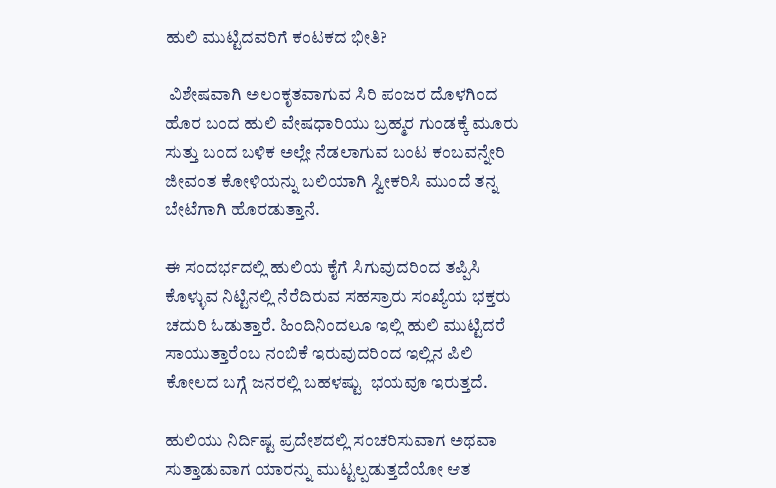ಹುಲಿ ಮುಟ್ಟಿದವರಿಗೆ ಕಂಟಕದ ಭೀತಿ?

 ವಿಶೇಷವಾಗಿ ಅಲಂಕೃತವಾಗುವ ಸಿರಿ ಪಂಜರ ದೊಳಗಿಂದ ಹೊರ ಬಂದ ಹುಲಿ ವೇಷಧಾರಿಯು ಬ್ರಹ್ಮರ ಗುಂಡಕ್ಕೆ ಮೂರು ಸುತ್ತು ಬಂದ ಬಳಿಕ ಅಲ್ಲೇ ನೆಡಲಾಗುವ ಬಂಟ ಕಂಬವನ್ನೇರಿ ಜೀವಂತ ಕೋಳಿಯನ್ನು ಬಲಿಯಾಗಿ ಸ್ವೀಕರಿಸಿ ಮುಂದೆ ತನ್ನ ಬೇಟೆಗಾಗಿ ಹೊರಡುತ್ತಾನೆ.

ಈ ಸಂದರ್ಭದಲ್ಲಿ ಹುಲಿಯ ಕೈಗೆ ಸಿಗುವುದರಿಂದ ತಪ್ಪಿಸಿ ಕೊಳ್ಳುವ ನಿಟ್ಟಿನಲ್ಲಿ ನೆರೆದಿರುವ ಸಹಸ್ರಾರು ಸಂಖ್ಯೆಯ ಭಕ್ತರು ಚದುರಿ ಓಡುತ್ತಾರೆ. ಹಿಂದಿನಿಂದಲೂ ಇಲ್ಲಿ ಹುಲಿ ಮುಟ್ಟಿದರೆ ಸಾಯುತ್ತಾರೆಂಬ ನಂಬಿಕೆ ಇರುವುದರಿಂದ ಇಲ್ಲಿನ ಪಿಲಿ ಕೋಲದ ಬಗ್ಗೆ ಜನರಲ್ಲಿ ಬಹಳಷ್ಟು  ಭಯವೂ ಇರುತ್ತದೆ.

ಹುಲಿಯು ನಿರ್ದಿಷ್ಟ ಪ್ರದೇಶದಲ್ಲಿ ಸಂಚರಿಸುವಾಗ ಅಥವಾ ಸುತ್ತಾಡುವಾಗ ಯಾರನ್ನು ಮುಟ್ಟಲ್ಪಡುತ್ತದೆಯೋ ಆತ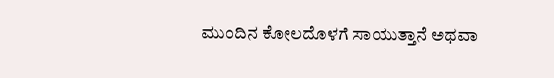ಮುಂದಿನ ಕೋಲದೊಳಗೆ ಸಾಯುತ್ತಾನೆ ಅಥವಾ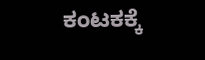ಕಂಟಕಕ್ಕೆ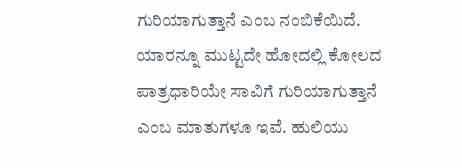ಗುರಿಯಾಗುತ್ತಾನೆ ಎಂಬ ನಂಬಿಕೆಯಿದೆ. ಯಾರನ್ನೂ ಮುಟ್ಟದೇ ಹೋದಲ್ಲಿ ಕೋಲದ ಪಾತ್ರಧಾರಿಯೇ ಸಾವಿಗೆ ಗುರಿಯಾಗುತ್ತಾನೆ ಎಂಬ ಮಾತುಗಳೂ ಇವೆ. ಹುಲಿಯು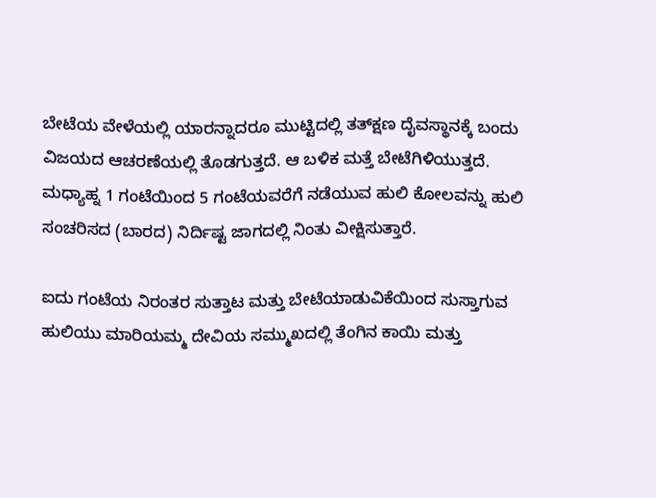ಬೇಟೆಯ ವೇಳೆಯಲ್ಲಿ ಯಾರನ್ನಾದರೂ ಮುಟ್ಟಿದಲ್ಲಿ ತತ್‌ಕ್ಷಣ ದೈವಸ್ಥಾನಕ್ಕೆ ಬಂದು ವಿಜಯದ ಆಚರಣೆಯಲ್ಲಿ ತೊಡಗುತ್ತದೆ. ಆ ಬಳಿಕ ಮತ್ತೆ ಬೇಟೆಗಿಳಿಯುತ್ತದೆ. ಮಧ್ಯಾಹ್ನ 1 ಗಂಟೆಯಿಂದ 5 ಗಂಟೆಯವರೆಗೆ ನಡೆಯುವ ಹುಲಿ ಕೋಲವನ್ನು ಹುಲಿ ಸಂಚರಿಸದ (ಬಾರದ) ನಿರ್ದಿಷ್ಟ ಜಾಗದಲ್ಲಿ ನಿಂತು ವೀಕ್ಷಿಸುತ್ತಾರೆ.

ಐದು ಗಂಟೆಯ ನಿರಂತರ ಸುತ್ತಾಟ ಮತ್ತು ಬೇಟೆಯಾಡುವಿಕೆಯಿಂದ ಸುಸ್ತಾಗುವ ಹುಲಿಯು ಮಾರಿಯಮ್ಮ ದೇವಿಯ ಸಮ್ಮುಖದಲ್ಲಿ ತೆಂಗಿನ ಕಾಯಿ ಮತ್ತು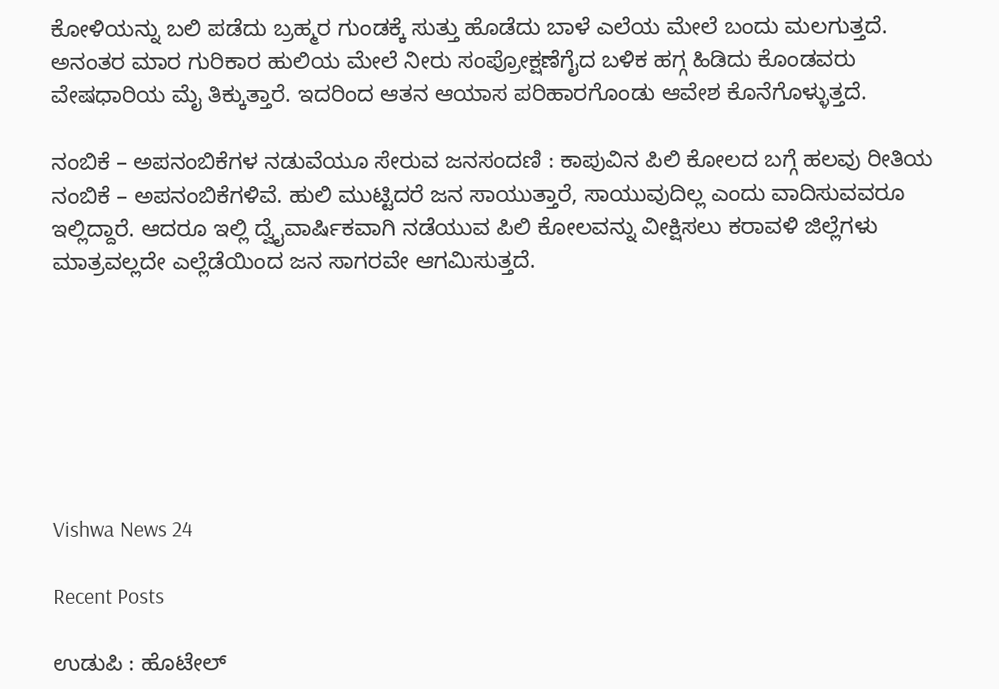ಕೋಳಿಯನ್ನು ಬಲಿ ಪಡೆದು ಬ್ರಹ್ಮರ ಗುಂಡಕ್ಕೆ ಸುತ್ತು ಹೊಡೆದು ಬಾಳೆ ಎಲೆಯ ಮೇಲೆ ಬಂದು ಮಲಗುತ್ತದೆ. ಅನಂತರ ಮಾರ ಗುರಿಕಾರ ಹುಲಿಯ ಮೇಲೆ ನೀರು ಸಂಪ್ರೋಕ್ಷಣೆಗೈದ ಬಳಿಕ ಹಗ್ಗ ಹಿಡಿದು ಕೊಂಡವರು ವೇಷಧಾರಿಯ ಮೈ ತಿಕ್ಕುತ್ತಾರೆ. ಇದರಿಂದ ಆತನ ಆಯಾಸ ಪರಿಹಾರಗೊಂಡು ಆವೇಶ ಕೊನೆಗೊಳ್ಳುತ್ತದೆ.

ನಂಬಿಕೆ – ಅಪನಂಬಿಕೆಗಳ ನಡುವೆಯೂ ಸೇರುವ ಜನಸಂದಣಿ : ಕಾಪುವಿನ ಪಿಲಿ ಕೋಲದ ಬಗ್ಗೆ ಹಲವು ರೀತಿಯ ನಂಬಿಕೆ – ಅಪನಂಬಿಕೆಗಳಿವೆ. ಹುಲಿ ಮುಟ್ಟಿದರೆ ಜನ ಸಾಯುತ್ತಾರೆ, ಸಾಯುವುದಿಲ್ಲ ಎಂದು ವಾದಿಸುವವರೂ ಇಲ್ಲಿದ್ದಾರೆ. ಆದರೂ ಇಲ್ಲಿ ದ್ವೈವಾರ್ಷಿಕವಾಗಿ ನಡೆಯುವ ಪಿಲಿ ಕೋಲವನ್ನು ವೀಕ್ಷಿಸಲು ಕರಾವಳಿ ಜಿಲ್ಲೆಗಳು ಮಾತ್ರವಲ್ಲದೇ ಎಲ್ಲೆಡೆಯಿಂದ ಜನ ಸಾಗರವೇ ಆಗಮಿಸುತ್ತದೆ.







Vishwa News 24

Recent Posts

ಉಡುಪಿ : ಹೊಟೇಲ್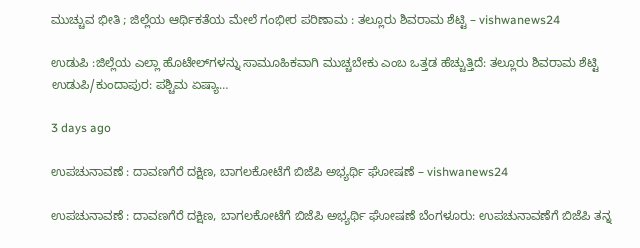ಮುಚ್ಚುವ ಭೀತಿ ; ಜಿಲ್ಲೆಯ ಆರ್ಥಿಕತೆಯ ಮೇಲೆ ಗಂಭೀರ ಪರಿಣಾಮ : ತಲ್ಲೂರು ಶಿವರಾಮ ಶೆಟ್ಟಿ – vishwanews24

ಉಡುಪಿ :ಜಿಲ್ಲೆಯ ಎಲ್ಲಾ ಹೊಟೇಲ್‌ಗಳನ್ನು ಸಾಮೂಹಿಕವಾಗಿ ಮುಚ್ಚಬೇಕು ಎಂಬ ಒತ್ತಡ ಹೆಚ್ಚುತ್ತಿದೆ: ತಲ್ಲೂರು ಶಿವರಾಮ ಶೆಟ್ಟಿ ಉಡುಪಿ/ಕುಂದಾಪುರ: ಪಶ್ಚಿಮ ಏಷ್ಯಾ…

3 days ago

ಉಪಚುನಾವಣೆ : ದಾವಣಗೆರೆ ದಕ್ಷಿಣ, ಬಾಗಲಕೋಟೆಗೆ ಬಿಜೆಪಿ ಅಭ್ಯರ್ಥಿ ಘೋಷಣೆ – vishwanews24

ಉಪಚುನಾವಣೆ : ದಾವಣಗೆರೆ ದಕ್ಷಿಣ, ಬಾಗಲಕೋಟೆಗೆ ಬಿಜೆಪಿ ಅಭ್ಯರ್ಥಿ ಘೋಷಣೆ ಬೆಂಗಳೂರು: ಉಪಚುನಾವಣೆಗೆ ಬಿಜೆಪಿ ತನ್ನ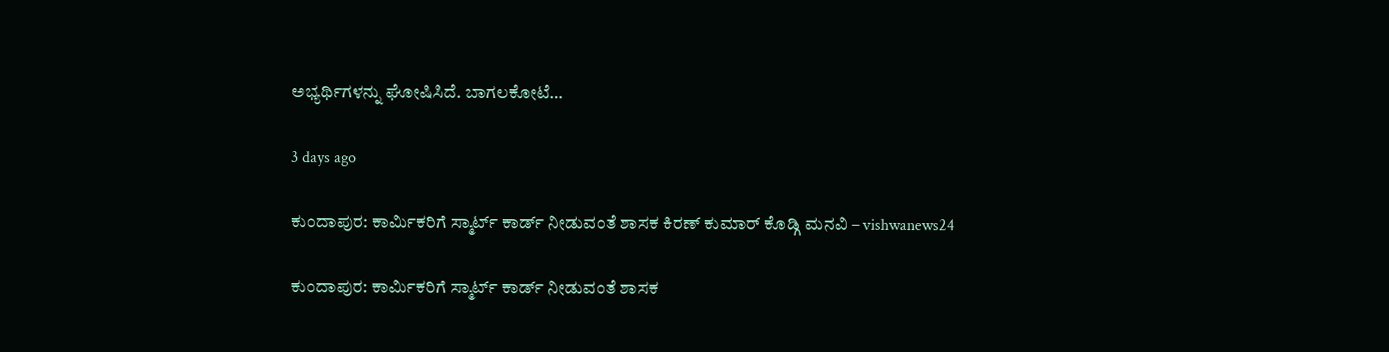ಅಭ್ಯರ್ಥಿಗಳನ್ನು ಘೋಷಿಸಿದೆ. ಬಾಗಲಕೋಟೆ…

3 days ago

ಕುಂದಾಪುರ: ಕಾರ್ಮಿಕರಿಗೆ ಸ್ಮಾರ್ಟ್‌ ಕಾರ್ಡ್ ನೀಡುವಂತೆ ಶಾಸಕ ಕಿರಣ್ ಕುಮಾರ್ ಕೊಡ್ಗಿ ಮನವಿ – vishwanews24

ಕುಂದಾಪುರ: ಕಾರ್ಮಿಕರಿಗೆ ಸ್ಮಾರ್ಟ್‌ ಕಾರ್ಡ್ ನೀಡುವಂತೆ ಶಾಸಕ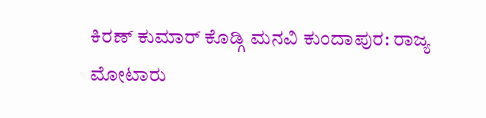ಕಿರಣ್ ಕುಮಾರ್ ಕೊಡ್ಗಿ ಮನವಿ ಕುಂದಾಪುರ: ರಾಜ್ಯ ಮೋಟಾರು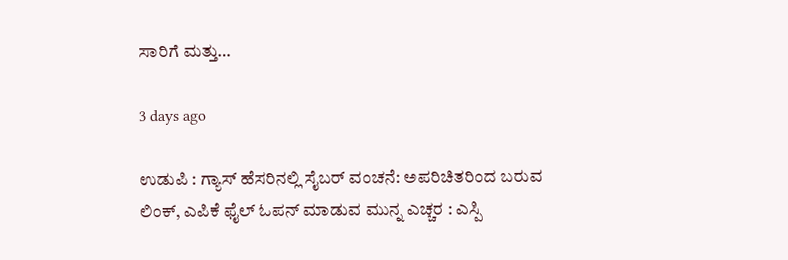ಸಾರಿಗೆ ಮತ್ತು…

3 days ago

ಉಡುಪಿ : ಗ್ಯಾಸ್ ಹೆಸರಿನಲ್ಲಿ ಸೈಬರ್ ವಂಚನೆ: ಅಪರಿಚಿತರಿಂದ ಬರುವ ಲಿಂಕ್‌, ಎಪಿಕೆ ಫೈಲ್‌ ಓಪನ್ ಮಾಡುವ ಮುನ್ನ ಎಚ್ಚರ : ಎಸ್ಪಿ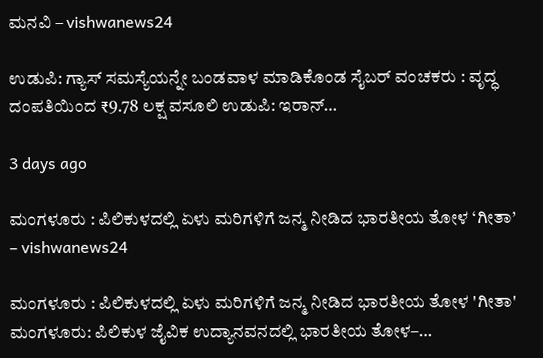ಮನವಿ – vishwanews24

ಉಡುಪಿ: ಗ್ಯಾಸ್ ಸಮಸ್ಯೆಯನ್ನೇ ಬಂಡವಾಳ ಮಾಡಿಕೊಂಡ ಸೈಬರ್ ವಂಚಕರು : ವೃದ್ಧ ದಂಪತಿಯಿಂದ ₹9.78 ಲಕ್ಷ ವಸೂಲಿ ಉಡುಪಿ: ಇರಾನ್…

3 days ago

ಮಂಗಳೂರು : ಪಿಲಿಕುಳದಲ್ಲಿ ಏಳು ಮರಿಗಳಿಗೆ ಜನ್ಮ ನೀಡಿದ ಭಾರತೀಯ ತೋಳ ‘ಗೀತಾ’ – vishwanews24

ಮಂಗಳೂರು : ಪಿಲಿಕುಳದಲ್ಲಿ ಏಳು ಮರಿಗಳಿಗೆ ಜನ್ಮ ನೀಡಿದ ಭಾರತೀಯ ತೋಳ 'ಗೀತಾ' ಮಂಗಳೂರು: ಪಿಲಿಕುಳ ಜೈವಿಕ ಉದ್ಯಾನವನದಲ್ಲಿ ಭಾರತೀಯ ತೋಳ–…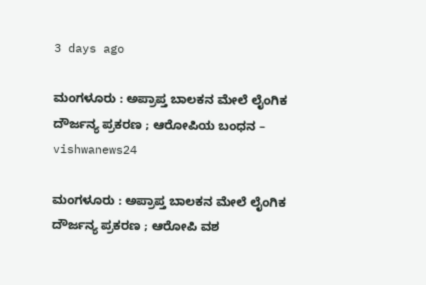3 days ago

ಮಂಗಳೂರು : ಅಪ್ರಾಪ್ತ ಬಾಲಕನ ಮೇಲೆ ಲೈಂಗಿಕ ದೌರ್ಜನ್ಯ ಪ್ರಕರಣ ; ಆರೋಪಿಯ ಬಂಧನ – vishwanews24

ಮಂಗಳೂರು : ಅಪ್ರಾಪ್ತ ಬಾಲಕನ ಮೇಲೆ ಲೈಂಗಿಕ ದೌರ್ಜನ್ಯ ಪ್ರಕರಣ ; ಆರೋಪಿ ವಶ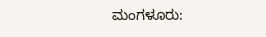ಮಂಗಳೂರು: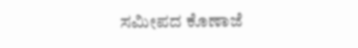ಸಮೀಪದ ಕೊಣಾಜೆ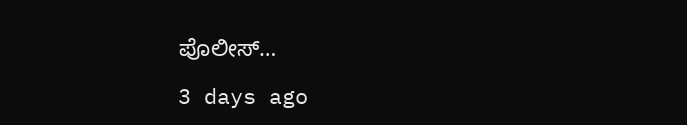ಪೊಲೀಸ್…

3 days ago